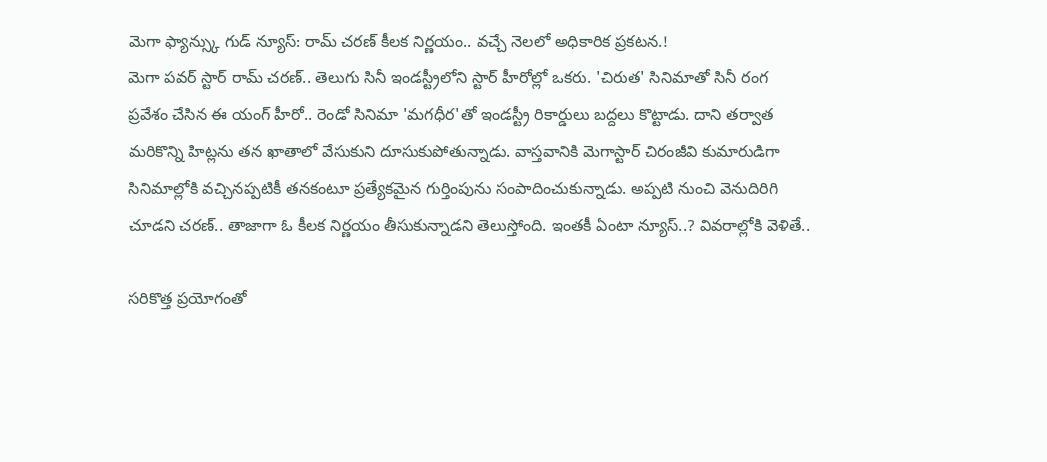మెగా ఫ్యాన్స్కు గుడ్ న్యూస్: రామ్ చరణ్ కీలక నిర్ణయం.. వచ్చే నెలలో అధికారిక ప్రకటన.!
మెగా పవర్ స్టార్ రామ్ చరణ్.. తెలుగు సినీ ఇండస్ట్రీలోని స్టార్ హీరోల్లో ఒకరు. 'చిరుత' సినిమాతో సినీ రంగ ప్రవేశం చేసిన ఈ యంగ్ హీరో.. రెండో సినిమా 'మగధీర'తో ఇండస్ట్రీ రికార్డులు బద్దలు కొట్టాడు. దాని తర్వాత మరికొన్ని హిట్లను తన ఖాతాలో వేసుకుని దూసుకుపోతున్నాడు. వాస్తవానికి మెగాస్టార్ చిరంజీవి కుమారుడిగా సినిమాల్లోకి వచ్చినప్పటికీ తనకంటూ ప్రత్యేకమైన గుర్తింపును సంపాదించుకున్నాడు. అప్పటి నుంచి వెనుదిరిగి చూడని చరణ్.. తాజాగా ఓ కీలక నిర్ణయం తీసుకున్నాడని తెలుస్తోంది. ఇంతకీ ఏంటా న్యూస్..? వివరాల్లోకి వెళితే..

సరికొత్త ప్రయోగంతో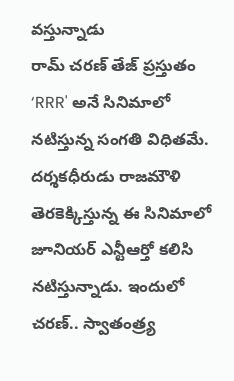వస్తున్నాడు
రామ్ చరణ్ తేజ్ ప్రస్తుతం ‘RRR' అనే సినిమాలో నటిస్తున్న సంగతి విధితమే. దర్శకధీరుడు రాజమౌళి తెరకెక్కిస్తున్న ఈ సినిమాలో జూనియర్ ఎన్టీఆర్తో కలిసి నటిస్తున్నాడు. ఇందులో చరణ్.. స్వాతంత్ర్య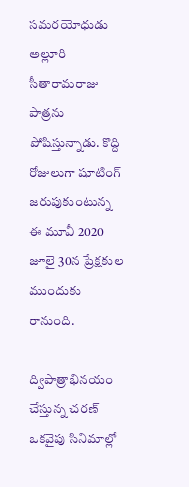సమరయోధుడు అల్లూరి సీతారామరాజు పాత్రను పోషిస్తున్నాడు. కొద్ది రోజులుగా షూటింగ్ జరుపుకుంటున్న ఈ మూవీ 2020 జూలై 30న ప్రేక్షకుల ముందుకు రానుంది.

ద్విపాత్రాభినయం చేస్తున్న చరణ్
ఒకవైపు సినిమాల్లో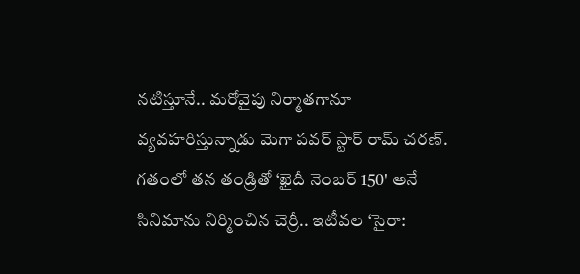నటిస్తూనే.. మరోవైపు నిర్మాతగానూ వ్యవహరిస్తున్నాడు మెగా పవర్ స్టార్ రామ్ చరణ్. గతంలో తన తండ్రితో ‘ఖైదీ నెంబర్ 150' అనే సినిమాను నిర్మించిన చెర్రీ.. ఇటీవల ‘సైరా: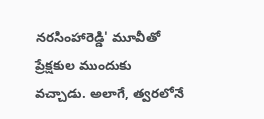నరసింహారెడ్డి' మూవీతో ప్రేక్షకుల ముందుకు వచ్చాడు. అలాగే, త్వరలోనే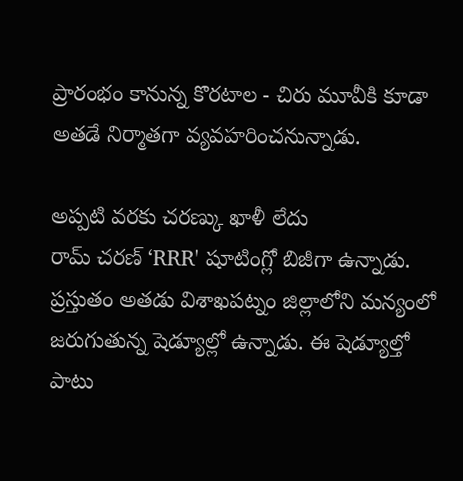ప్రారంభం కానున్న కొరటాల - చిరు మూవీకి కూడా అతడే నిర్మాతగా వ్యవహరించనున్నాడు.

అప్పటి వరకు చరణ్కు ఖాళీ లేదు
రామ్ చరణ్ ‘RRR' షూటింగ్లో బిజీగా ఉన్నాడు. ప్రస్తుతం అతడు విశాఖపట్నం జిల్లాలోని మన్యంలో జరుగుతున్న షెడ్యూల్లో ఉన్నాడు. ఈ షెడ్యూల్తో పాటు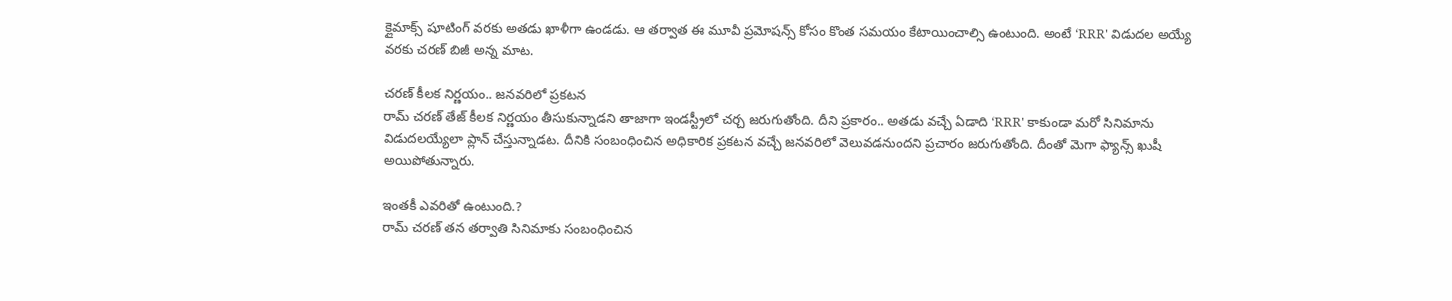క్లైమాక్స్ షూటింగ్ వరకు అతడు ఖాళీగా ఉండడు. ఆ తర్వాత ఈ మూవీ ప్రమోషన్స్ కోసం కొంత సమయం కేటాయించాల్సి ఉంటుంది. అంటే ‘RRR' విడుదల అయ్యే వరకు చరణ్ బిజీ అన్న మాట.

చరణ్ కీలక నిర్ణయం.. జనవరిలో ప్రకటన
రామ్ చరణ్ తేజ్ కీలక నిర్ణయం తీసుకున్నాడని తాజాగా ఇండస్ట్రీలో చర్చ జరుగుతోంది. దీని ప్రకారం.. అతడు వచ్చే ఏడాది ‘RRR' కాకుండా మరో సినిమాను విడుదలయ్యేలా ప్లాన్ చేస్తున్నాడట. దీనికి సంబంధించిన అధికారిక ప్రకటన వచ్చే జనవరిలో వెలువడనుందని ప్రచారం జరుగుతోంది. దీంతో మెగా ఫ్యాన్స్ ఖుషీ అయిపోతున్నారు.

ఇంతకీ ఎవరితో ఉంటుంది.?
రామ్ చరణ్ తన తర్వాతి సినిమాకు సంబంధించిన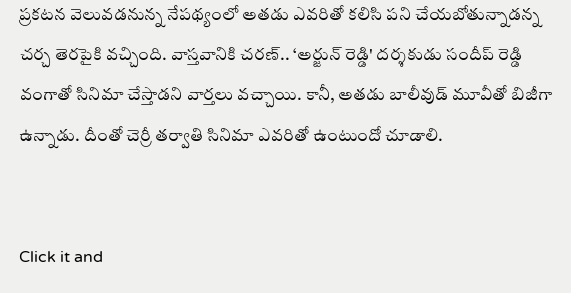ప్రకటన వెలువడనున్న నేపథ్యంలో అతడు ఎవరితో కలిసి పని చేయబోతున్నాడన్న చర్చ తెరపైకి వచ్చింది. వాస్తవానికి చరణ్.. ‘అర్జున్ రెడ్డి' దర్శకుడు సందీప్ రెడ్డి వంగాతో సినిమా చేస్తాడని వార్తలు వచ్చాయి. కానీ, అతడు బాలీవుడ్ మూవీతో బిజీగా ఉన్నాడు. దీంతో చెర్రీ తర్వాతి సినిమా ఎవరితో ఉంటుందో చూడాలి.


Click it and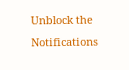Unblock the Notifications